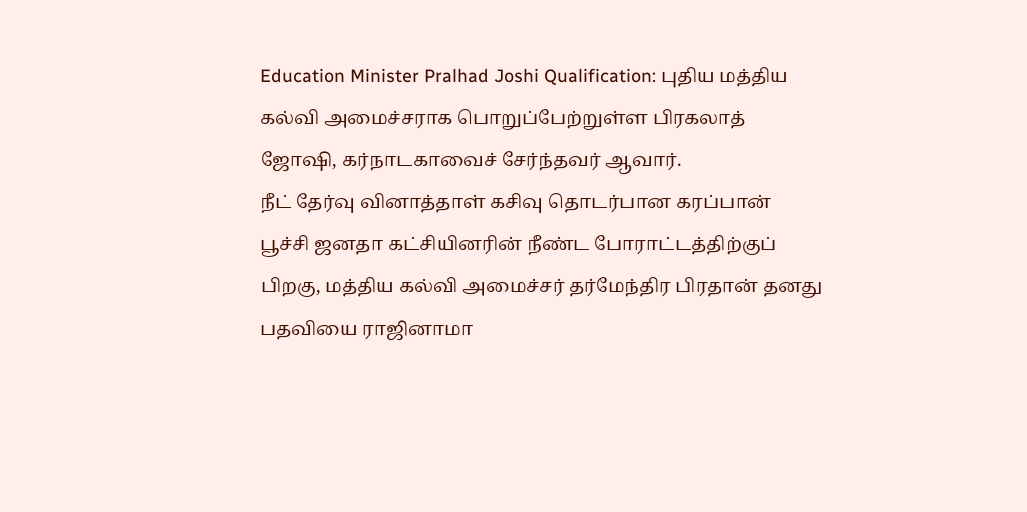Education Minister Pralhad Joshi Qualification: புதிய மத்திய கல்வி அமைச்சராக பொறுப்பேற்றுள்ள பிரகலாத் ஜோஷி, கர்நாடகாவைச் சேர்ந்தவர் ஆவார்.
நீட் தேர்வு வினாத்தாள் கசிவு தொடர்பான கரப்பான் பூச்சி ஜனதா கட்சியினரின் நீண்ட போராட்டத்திற்குப் பிறகு, மத்திய கல்வி அமைச்சர் தர்மேந்திர பிரதான் தனது பதவியை ராஜினாமா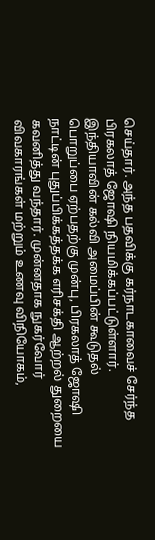செய்தார். அந்த பதவிக்கு கர்நாடகாவைச் சேர்ந்த பிரகலாத் ஜோஷி நியமிக்கப்பட்டுள்ளார். இந்தியாவின் கல்வி அமைப்பின் கூடுதல் பொறுப்பை ஏற்பதற்கு முன்பு, பிரகலாத் ஜோஷி நாட்டின் புதுப்பிக்கத்தக்க எரிசக்தி ஆற்றல் துறையை கவனித்து வந்தார். முன்னதாக நுகர்வோர் விவகாரங்கள் மற்றும் உணவு விநியோகம்,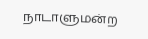நாடாளுமன்ற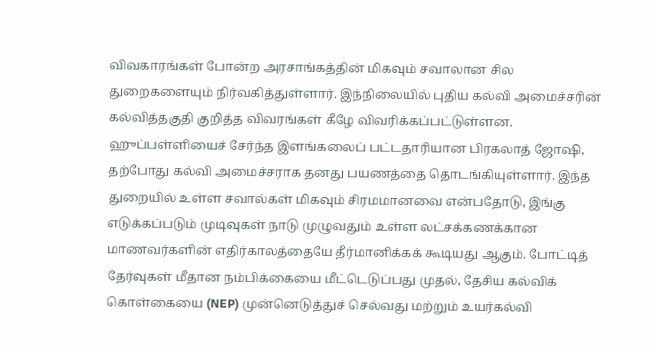விவகாரங்கள் போன்ற அரசாங்கத்தின் மிகவும் சவாலான சில துறைகளையும் நிர்வகித்துள்ளார். இந்நிலையில் புதிய கல்வி அமைச்சரின் கல்வித்தகுதி குறித்த விவரங்கள் கீழே விவரிக்கப்பட்டுள்ளன.
ஹுப்பள்ளியைச் சேர்ந்த இளங்கலைப் பட்டதாரியான பிரகலாத் ஜோஷி, தற்போது கல்வி அமைச்சராக தனது பயணத்தை தொடங்கியுள்ளார். இந்த துறையில் உள்ள சவால்கள் மிகவும் சிரமமானவை என்பதோடு, இங்கு எடுக்கப்படும் முடிவுகள் நாடு முழுவதும் உள்ள லட்சக்கணக்கான மாணவர்களின் எதிர்காலத்தையே தீர்மானிக்கக் கூடியது ஆகும். போட்டித் தேர்வுகள் மீதான நம்பிக்கையை மீட்டெடுப்பது முதல், தேசிய கல்விக் கொள்கையை (NEP) முன்னெடுத்துச் செல்வது மற்றும் உயர்கல்வி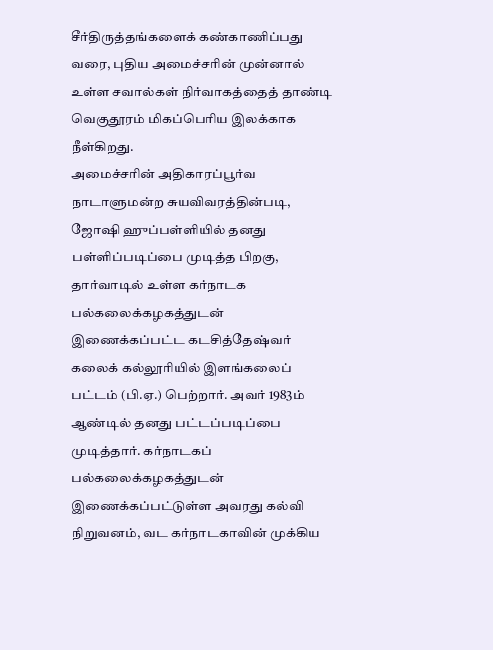சீர்திருத்தங்களைக் கண்காணிப்பது வரை, புதிய அமைச்சரின் முன்னால் உள்ள சவால்கள் நிர்வாகத்தைத் தாண்டி வெகுதூரம் மிகப்பெரிய இலக்காக நீள்கிறது.
அமைச்சரின் அதிகாரப்பூர்வ நாடாளுமன்ற சுயவிவரத்தின்படி, ஜோஷி ஹுப்பள்ளியில் தனது பள்ளிப்படிப்பை முடித்த பிறகு, தார்வாடில் உள்ள கர்நாடக பல்கலைக்கழகத்துடன் இணைக்கப்பட்ட கடசித்தேஷ்வர் கலைக் கல்லூரியில் இளங்கலைப் பட்டம் (பி.ஏ.) பெற்றார். அவர் 1983ம் ஆண்டில் தனது பட்டப்படிப்பை முடித்தார். கர்நாடகப் பல்கலைக்கழகத்துடன் இணைக்கப்பட்டுள்ள அவரது கல்வி நிறுவனம், வட கர்நாடகாவின் முக்கிய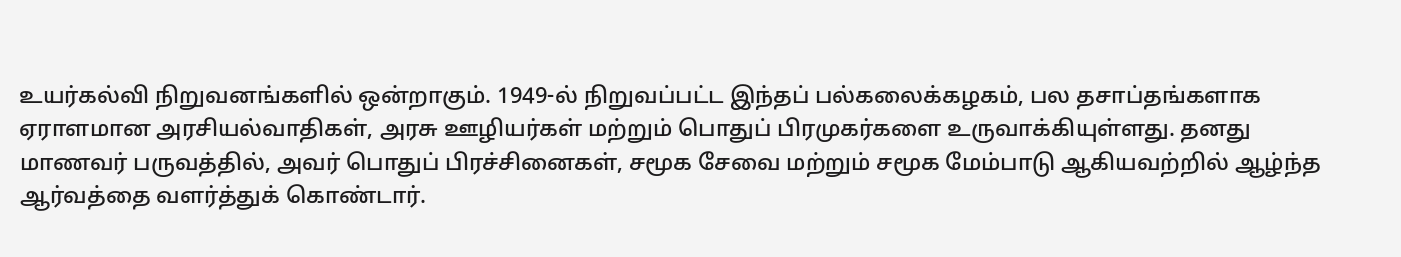உயர்கல்வி நிறுவனங்களில் ஒன்றாகும். 1949-ல் நிறுவப்பட்ட இந்தப் பல்கலைக்கழகம், பல தசாப்தங்களாக ஏராளமான அரசியல்வாதிகள், அரசு ஊழியர்கள் மற்றும் பொதுப் பிரமுகர்களை உருவாக்கியுள்ளது. தனது மாணவர் பருவத்தில், அவர் பொதுப் பிரச்சினைகள், சமூக சேவை மற்றும் சமூக மேம்பாடு ஆகியவற்றில் ஆழ்ந்த ஆர்வத்தை வளர்த்துக் கொண்டார்.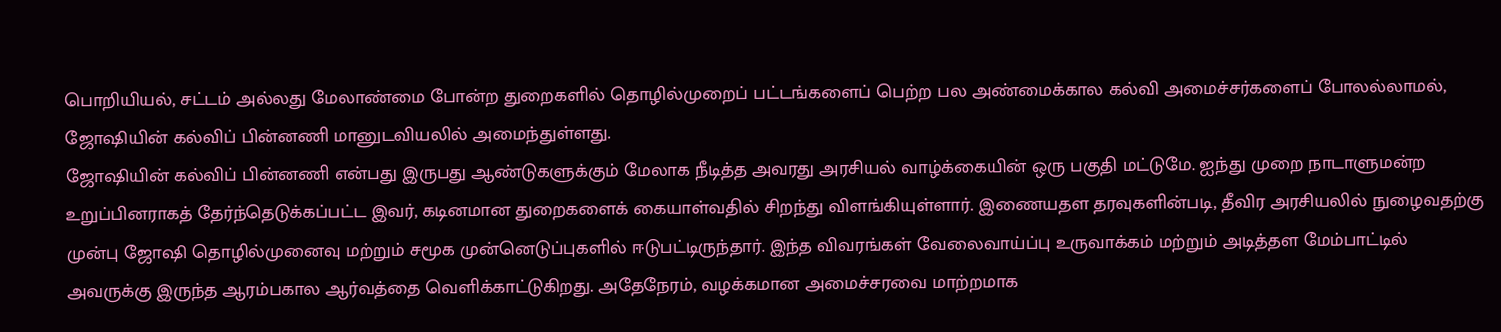பொறியியல், சட்டம் அல்லது மேலாண்மை போன்ற துறைகளில் தொழில்முறைப் பட்டங்களைப் பெற்ற பல அண்மைக்கால கல்வி அமைச்சர்களைப் போலல்லாமல், ஜோஷியின் கல்விப் பின்னணி மானுடவியலில் அமைந்துள்ளது.
ஜோஷியின் கல்விப் பின்னணி என்பது இருபது ஆண்டுகளுக்கும் மேலாக நீடித்த அவரது அரசியல் வாழ்க்கையின் ஒரு பகுதி மட்டுமே. ஐந்து முறை நாடாளுமன்ற உறுப்பினராகத் தேர்ந்தெடுக்கப்பட்ட இவர், கடினமான துறைகளைக் கையாள்வதில் சிறந்து விளங்கியுள்ளார். இணையதள தரவுகளின்படி, தீவிர அரசியலில் நுழைவதற்கு முன்பு ஜோஷி தொழில்முனைவு மற்றும் சமூக முன்னெடுப்புகளில் ஈடுபட்டிருந்தார். இந்த விவரங்கள் வேலைவாய்ப்பு உருவாக்கம் மற்றும் அடித்தள மேம்பாட்டில் அவருக்கு இருந்த ஆரம்பகால ஆர்வத்தை வெளிக்காட்டுகிறது. அதேநேரம், வழக்கமான அமைச்சரவை மாற்றமாக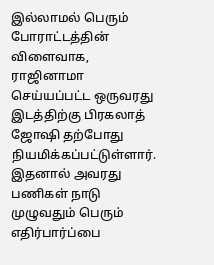இல்லாமல் பெரும் போராட்டத்தின் விளைவாக, ராஜினாமா செய்யப்பட்ட ஒருவரது இடத்திற்கு பிரகலாத் ஜோஷி தற்போது நியமிக்கப்பட்டுள்ளார். இதனால் அவரது பணிகள் நாடு முழுவதும் பெரும் எதிர்பார்ப்பை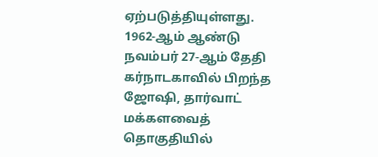ஏற்படுத்தியுள்ளது.
1962-ஆம் ஆண்டு நவம்பர் 27-ஆம் தேதி கர்நாடகாவில் பிறந்த ஜோஷி, தார்வாட் மக்களவைத் தொகுதியில்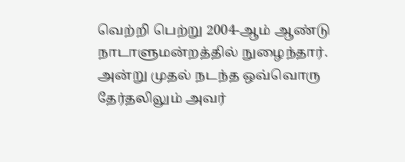வெற்றி பெற்று 2004-ஆம் ஆண்டு நாடாளுமன்றத்தில் நுழைந்தார். அன்று முதல் நடந்த ஒவ்வொரு தேர்தலிலும் அவர்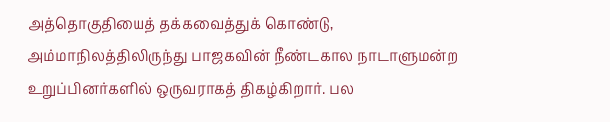அத்தொகுதியைத் தக்கவைத்துக் கொண்டு, அம்மாநிலத்திலிருந்து பாஜகவின் நீண்டகால நாடாளுமன்ற உறுப்பினர்களில் ஒருவராகத் திகழ்கிறார். பல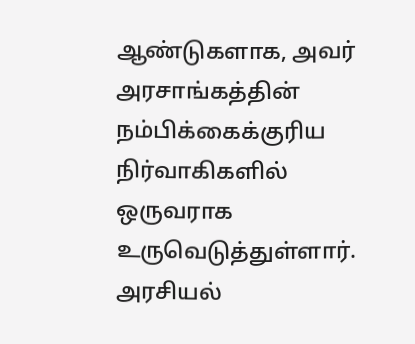ஆண்டுகளாக, அவர் அரசாங்கத்தின் நம்பிக்கைக்குரிய நிர்வாகிகளில் ஒருவராக உருவெடுத்துள்ளார். அரசியல்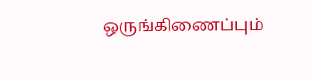ஒருங்கிணைப்பும்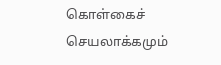கொள்கைச் செயலாக்கமும்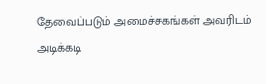தேவைப்படும் அமைச்சகங்கள் அவரிடம் அடிக்கடி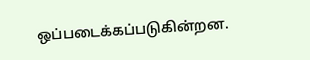ஒப்படைக்கப்படுகின்றன.